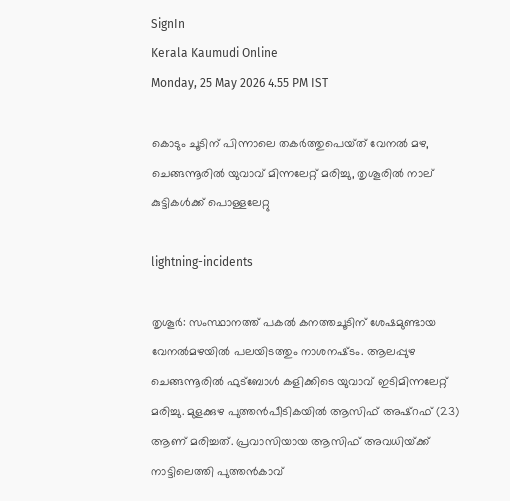SignIn
Kerala Kaumudi Online
Monday, 25 May 2026 4.55 PM IST

കൊടും ചൂടിന് പിന്നാലെ തകർത്തുപെയ്‌ത് വേനൽ മഴ, ചെങ്ങന്നൂരിൽ യുവാവ് മിന്നലേറ്റ് മരിച്ചു, തൃശൂരിൽ നാല് കുട്ടികൾക്ക് പൊള്ളലേറ്റു

lightning-incidents

തൃശൂർ: സംസ്ഥാനത്ത് പകൽ കനത്തചൂടിന് ശേഷമുണ്ടായ വേനൽമഴയിൽ പലയിടത്തും നാശനഷ്‌ടം. ആലപ്പുഴ ചെങ്ങന്നൂരിൽ ഫുട്ബോൾ കളിക്കിടെ യുവാവ് ഇടിമിന്നലേറ്റ് മരിച്ചു. മുളക്കുഴ പുത്തൻപീടികയിൽ ആസിഫ് അഷ്‌റഫ് (23) ആണ് മരിച്ചത്. പ്രവാസിയായ ആസിഫ് അവധിയ്‌ക്ക് നാട്ടിലെത്തി പുത്തൻകാവ്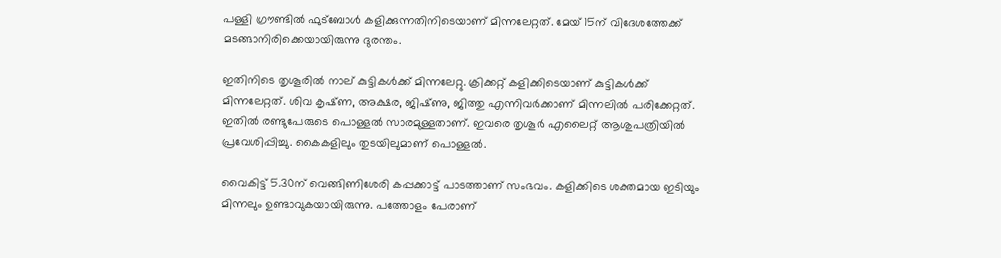പള്ളി ഗ്രൗണ്ടിൽ ഫുട്‌ബോൾ കളിക്കുന്നതിനിടെയാണ് മിന്നലേറ്റത്. മേയ് 15ന് വിദേശത്തേക്ക് മടങ്ങാനിരിക്കെയായിരുന്നു ദുരന്തം.

ഇതിനിടെ തൃശൂരിൽ നാല് കുട്ടികൾക്ക് മിന്നലേറ്റു. ക്രിക്കറ്റ്‌ കളിക്കിടെയാണ് കുട്ടികൾക്ക് മിന്നലേറ്റത്. ശിവ കൃഷ്‌ണ, അക്ഷര, ജിഷ്‌ണു, ജിത്തു എന്നിവർക്കാണ് മിന്നലിൽ പരിക്കേറ്റത്. ഇതിൽ രണ്ടുപേരുടെ പൊള്ളൽ സാരമുള്ളതാണ്. ഇവരെ തൃശൂർ എലൈറ്റ് ആശുപത്രിയിൽ പ്രവേശിപ്പിച്ചു. കൈകളിലും തുടയിലുമാണ് പൊള്ളൽ.

വൈകിട്ട് 5.30ന് വെങ്ങിണിശേരി കപ്പക്കാട്ട് പാടത്താണ് സംഭവം. കളിക്കിടെ ശക്തമായ ഇടിയും മിന്നലും ഉണ്ടാവുകയായിരുന്നു. പത്തോളം പേരാണ്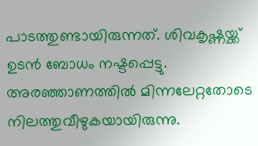പാടത്തുണ്ടായിരുന്നത്. ശിവകൃഷ്ണയ്ക്ക് ഉടൻ ബോധം നഷ്ടപ്പെട്ടു. അരഞ്ഞാണത്തിൽ മിന്നലേറ്റതോടെ നിലത്തുവീഴുകയായിരുന്നു.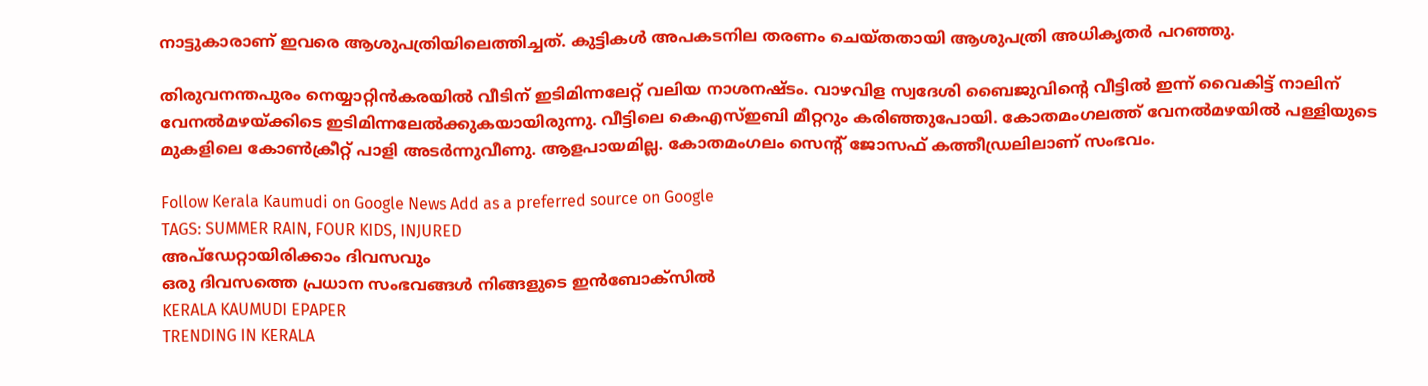നാട്ടുകാരാണ് ഇവരെ ആശുപത്രിയിലെത്തിച്ചത്. കുട്ടികൾ അപകടനില തരണം ചെയ്തതായി ആശുപത്രി അധികൃതർ പറഞ്ഞു.

തിരുവനന്തപുരം നെയ്യാറ്റിൻകരയിൽ വീടിന് ഇടിമിന്നലേറ്റ് വലിയ നാശനഷ്‌ടം. വാഴവിള സ്വദേശി ബൈജുവിന്റെ വീട്ടിൽ ഇന്ന് വൈകിട്ട് നാലിന് വേനൽമഴയ്‌ക്കിടെ ഇടിമിന്നലേൽക്കുകയായിരുന്നു. വീട്ടിലെ കെഎസ്ഇബി മീറ്ററും കരിഞ്ഞുപോയി. കോതമംഗലത്ത് വേനൽമഴയിൽ പള്ളിയുടെ മുകളിലെ കോൺക്രീറ്റ് പാളി അടർന്നുവീണു. ആളപായമില്ല. കോതമംഗലം സെന്റ് ജോസഫ് കത്തീഡ്രലിലാണ് സംഭവം.

Follow Kerala Kaumudi on Google News Add as a preferred source on Google
TAGS: SUMMER RAIN, FOUR KIDS, INJURED
അപ്ഡേറ്റായിരിക്കാം ദിവസവും
ഒരു ദിവസത്തെ പ്രധാന സംഭവങ്ങൾ നിങ്ങളുടെ ഇൻബോക്സിൽ
KERALA KAUMUDI EPAPER
TRENDING IN KERALA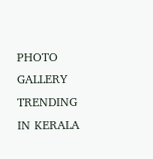PHOTO GALLERY
TRENDING IN KERALA